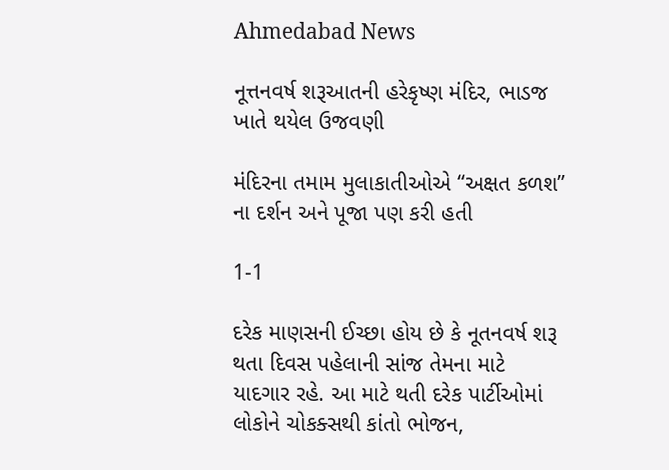Ahmedabad News

નૂત્તનવર્ષ શરૂઆતની હરેકૃષ્ણ મંદિર, ભાડજ ખાતે થયેલ ઉજવણી

મંદિરના તમામ મુલાકાતીઓએ “અક્ષત કળશ” ના દર્શન અને પૂજા પણ કરી હતી

1-1

દરેક માણસની ઈચ્છા હોય છે કે નૂતનવર્ષ શરૂ થતા દિવસ પહેલાની સાંજ તેમના માટે યાદગાર રહે. આ માટે થતી દરેક પાર્ટીઓમાં લોકોને ચોકક્સથી કાંતો ભોજન,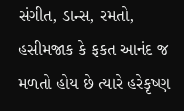સંગીત, ડાન્સ, રમતો, હસીમજાક કે ફકત આનંદ જ મળતો હોય છે ત્યારે હરેકૃષ્ણ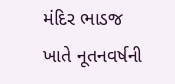મંદિર ભાડજ ખાતે નૂતનવર્ષની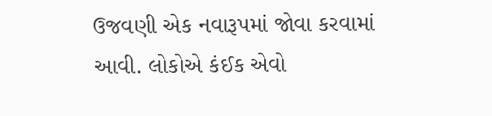ઉજવણી એક નવારૂપમાં જોવા કરવામાં આવી. લોકોએ કંઈક એવો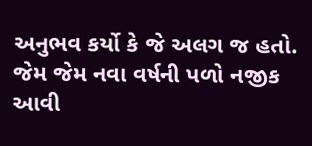અનુભવ કર્યો કે જે અલગ જ હતો. જેમ જેમ નવા વર્ષની પળો નજીક આવી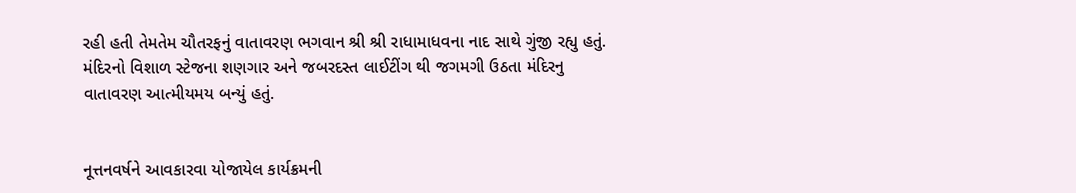રહી હતી તેમતેમ ચૌતરફનું વાતાવરણ ભગવાન શ્રી શ્રી રાધામાધવના નાદ સાથે ગુંજી રહ્યુ હતું. મંદિરનો વિશાળ સ્ટેજના શણગાર અને જબરદસ્ત લાઈટીંગ થી જગમગી ઉઠતા મંદિરનુ વાતાવરણ આત્મીયમય બન્યું હતું.


નૂત્તનવર્ષને આવકારવા યોજાયેલ કાર્યક્રમની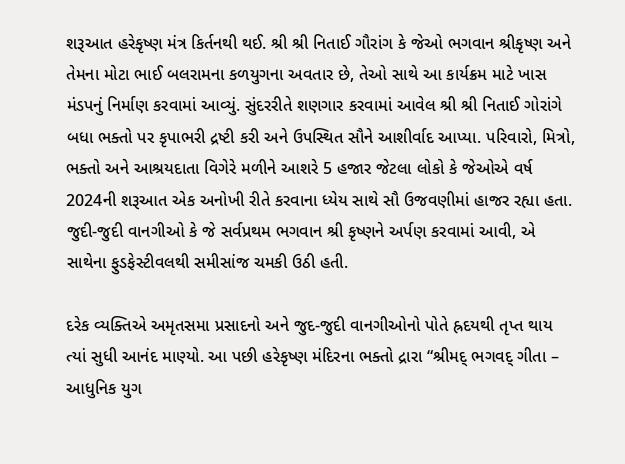શરૂઆત હરેકૃષ્ણ મંત્ર કિર્તનથી થઈ. શ્રી શ્રી નિતાઈ ગૌરાંગ કે જેઓ ભગવાન શ્રીકૃષ્ણ અને તેમના મોટા ભાઈ બલરામના કળયુગના અવતાર છે, તેઓ સાથે આ કાર્યક્રમ માટે ખાસ મંડપનું નિર્માણ કરવામાં આવ્યું. સુંદરરીતે શણગાર કરવામાં આવેલ શ્રી શ્રી નિતાઈ ગોરાંગે બધા ભક્તો પર કૃપાભરી દ્રષ્ટી કરી અને ઉપસ્થિત સૌને આશીર્વાદ આપ્યા. પરિવારો, મિત્રો, ભક્તો અને આશ્રયદાતા વિગેરે મળીને આશરે 5 હજાર જેટલા લોકો કે જેઓએ વર્ષ 2024ની શરૂઆત એક અનોખી રીતે કરવાના ધ્યેય સાથે સૌ ઉજવણીમાં હાજર રહ્યા હતા. જુદી-જુદી વાનગીઓ કે જે સર્વપ્રથમ ભગવાન શ્રી કૃષ્ણને અર્પણ કરવામાં આવી, એ સાથેના ફુડફેસ્ટીવલથી સમીસાંજ ચમકી ઉઠી હતી.

દરેક વ્યક્તિએ અમૃતસમા પ્રસાદનો અને જુદ-જુદી વાનગીઓનો પોતે હ્રદયથી તૃપ્ત થાય ત્યાં સુધી આનંદ માણ્યો. આ પછી હરેકૃષ્ણ મંદિરના ભક્તો દ્રારા “શ્રીમદ્ ભગવદ્ ગીતા – આધુનિક યુગ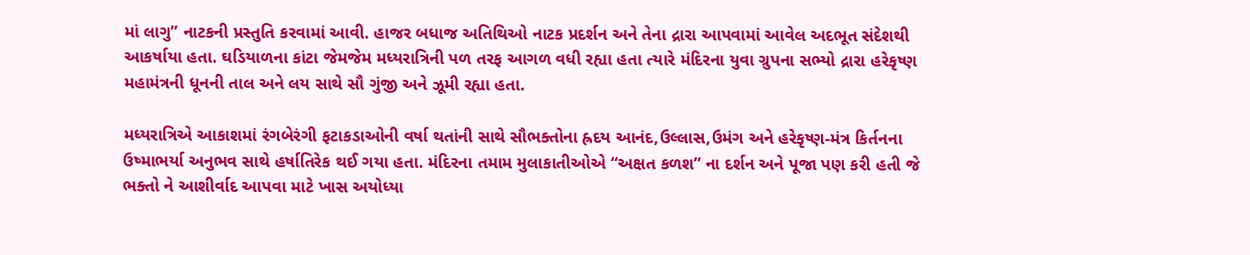માં લાગુ” નાટકની પ્રસ્તુતિ કરવામાં આવી. હાજર બધાજ અતિથિઓ નાટક પ્રદર્શન અને તેના દ્રારા આપવામાં આવેલ અદભૂત સંદેશથી આકર્ષાયા હતા. ઘડિયાળના કાંટા જેમજેમ મધ્યરાત્રિની પળ તરફ આગળ વધી રહ્યા હતા ત્યારે મંદિરના યુવા ગ્રુપના સભ્યો દ્રારા હરેકૃષ્ણ મહામંત્રની ધૂનની તાલ અને લય સાથે સૌ ગુંજી અને ઝૂમી રહ્યા હતા.

મધ્યરાત્રિએ આકાશમાં રંગબેરંગી ફટાકડાઓની વર્ષા થતાંની સાથે સૌભક્તોના હ્રદય આનંદ,ઉલ્લાસ,ઉમંગ અને હરેકૃષ્ણ-મંત્ર કિર્તનના ઉષ્માભર્યા અનુભવ સાથે હર્ષાતિરેક થઈ ગયા હતા. મંદિરના તમામ મુલાકાતીઓએ “અક્ષત કળશ” ના દર્શન અને પૂજા પણ કરી હતી જે ભક્તો ને આશીર્વાદ આપવા માટે ખાસ અયોધ્યા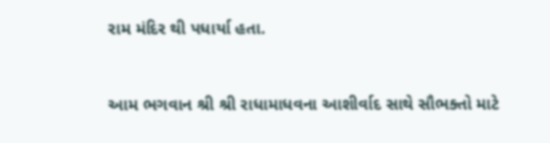રામ મંદિર થી પધાર્યા હતા.


આમ ભગવાન શ્રી શ્રી રાધામાધવના આશીર્વાદ સાથે સૌભક્તો માટે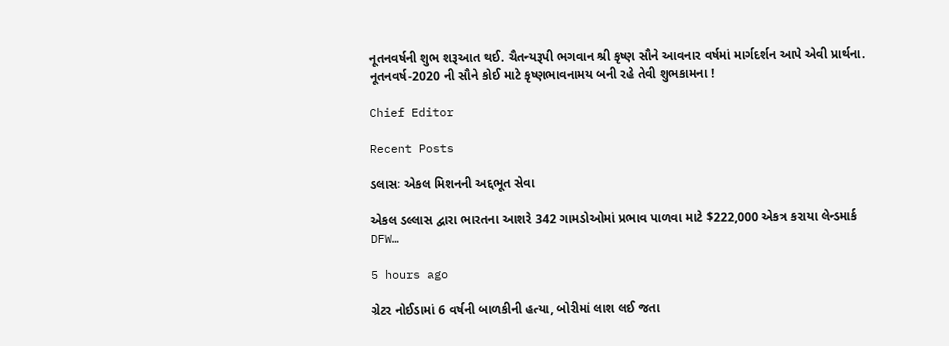નૂતનવર્ષની શુભ શરૂઆત થઈ. ચૈતન્યરૂપી ભગવાન શ્રી કૃષ્ણ સૌને આવનાર વર્ષમાં માર્ગદર્શન આપે એવી પ્રાર્થના. નૂતનવર્ષ-2020 ની સૌને કોઈ માટે કૃષ્ણભાવનામય બની રહે તેવી શુભકામના !

Chief Editor

Recent Posts

ડલાસઃ એકલ મિશનની અદ્દભૂત સેવા

એકલ ડલ્લાસ દ્વારા ભારતના આશરે 342 ગામડોઓમાં પ્રભાવ પાળવા માટે $222,000 એકત્ર કરાયા લેન્ડમાર્ક DFW…

5 hours ago

ગ્રેટર નોઈડામાં 6 વર્ષની બાળકીની હત્યા, બોરીમાં લાશ લઈ જતા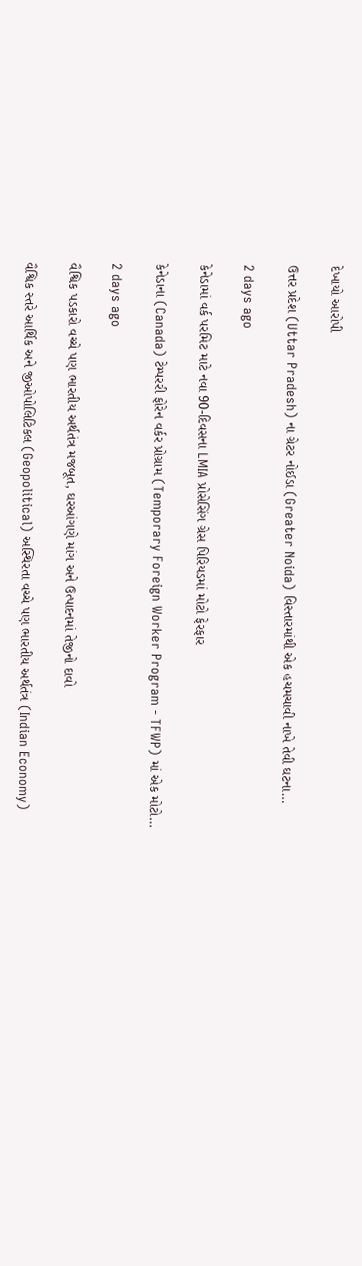દેખાયો આરોપી

ઉત્તર પ્રદેશ (Uttar Pradesh) ના ગ્રેટર નોઈડા (Greater Noida) વિસ્તારમાંથી એક હચમચાવી નાખે તેવી ઘટના…

2 days ago

કેનેડામાં વર્ક પરમિટ માટે નવા 90-દિવસના LMIA પ્રોસેસિંગ ગ્રેસ પિરિયડમાં મોટો ફેરફાર

કેનેડાના (Canada) ટેમ્પરરી ફોરેન વર્કર પ્રોગ્રામ (Temporary Foreign Worker Program - TFWP) માં એક મોટો…

2 days ago

વૈશ્વિક પડકારો વચ્ચે પણ ભારતીય અર્થતંત્ર મજબૂત, ઘરઆંગણે માંગ અને ઉત્પાદનમાં તેજીનો દાવો

વૈશ્વિક સ્તરે આર્થિક અને જીઓપોલિટિકલ (Geopolitical) અસ્થિરતા વચ્ચે પણ ભારતીય અર્થતંત્ર (Indian Economy)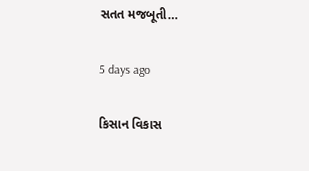સતત મજબૂતી…

5 days ago

કિસાન વિકાસ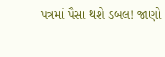પત્રમાં પૈસા થશે ડબલ! જાણો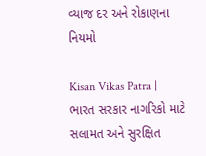વ્યાજ દર અને રોકાણના નિયમો

Kisan Vikas Patra | ભારત સરકાર નાગરિકો માટે સલામત અને સુરક્ષિત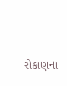રોકાણના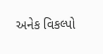અનેક વિકલ્પો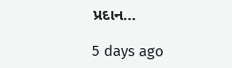પ્રદાન…

5 days ago